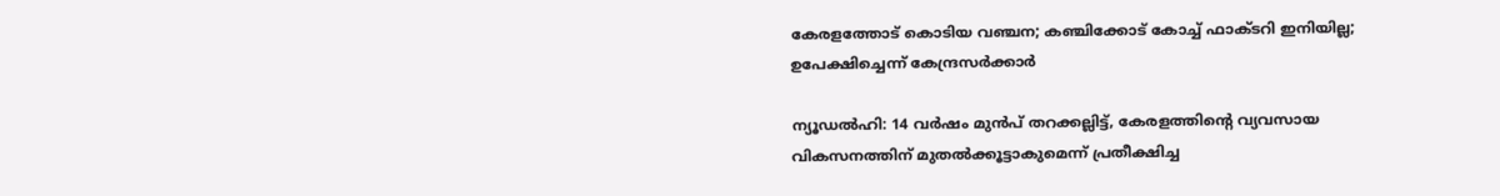കേരളത്തോട് കൊടിയ വഞ്ചന; കഞ്ചിക്കോട് കോച്ച് ഫാക്ടറി ഇനിയില്ല; ഉപേക്ഷിച്ചെന്ന് കേന്ദ്രസർക്കാർ

ന്യൂഡൽഹി: 14 വർഷം മുൻപ് തറക്കല്ലിട്ട്, കേരളത്തിന്റെ വ്യവസായ വികസനത്തിന് മുതൽക്കൂട്ടാകുമെന്ന് പ്രതീക്ഷിച്ച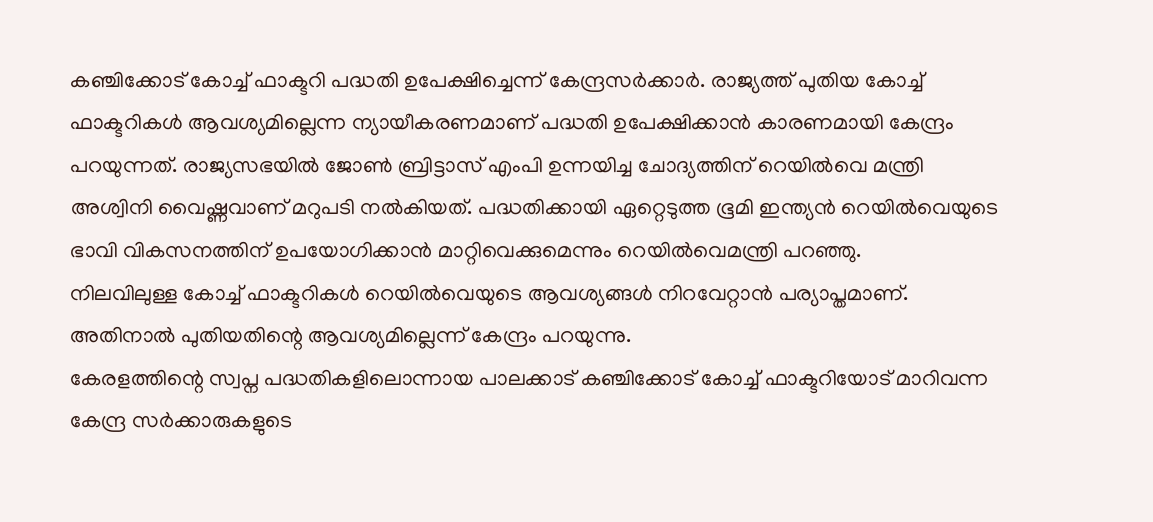കഞ്ചിക്കോട് കോച്ച് ഫാക്ടറി പദ്ധതി ഉപേക്ഷിച്ചെന്ന് കേന്ദ്രസർക്കാർ. രാജ്യത്ത് പുതിയ കോച്ച് ഫാക്ടറികൾ ആവശ്യമില്ലെന്ന ന്യായീകരണമാണ് പദ്ധതി ഉപേക്ഷിക്കാൻ കാരണമായി കേന്ദ്രം പറയുന്നത്. രാജ്യസഭയിൽ ജോൺ ബ്രിട്ടാസ് എംപി ഉന്നയിച്ച ചോദ്യത്തിന് റെയിൽവെ മന്ത്രി അശ്വിനി വൈഷ്ണവാണ് മറുപടി നൽകിയത്. പദ്ധതിക്കായി ഏറ്റെടുത്ത ഭൂമി ഇന്ത്യൻ റെയിൽവെയുടെ ഭാവി വികസനത്തിന് ഉപയോഗിക്കാൻ മാറ്റിവെക്കുമെന്നും റെയിൽവെമന്ത്രി പറഞ്ഞു.
നിലവിലുള്ള കോച്ച് ഫാക്ടറികൾ റെയിൽവെയുടെ ആവശ്യങ്ങൾ നിറവേറ്റാൻ പര്യാപ്തമാണ്. അതിനാൽ പുതിയതിന്റെ ആവശ്യമില്ലെന്ന് കേന്ദ്രം പറയുന്നു.
കേരളത്തിന്റെ സ്വപ്ന പദ്ധതികളിലൊന്നായ പാലക്കാട് കഞ്ചിക്കോട് കോച്ച് ഫാക്ടറിയോട് മാറിവന്ന കേന്ദ്ര സർക്കാരുകളുടെ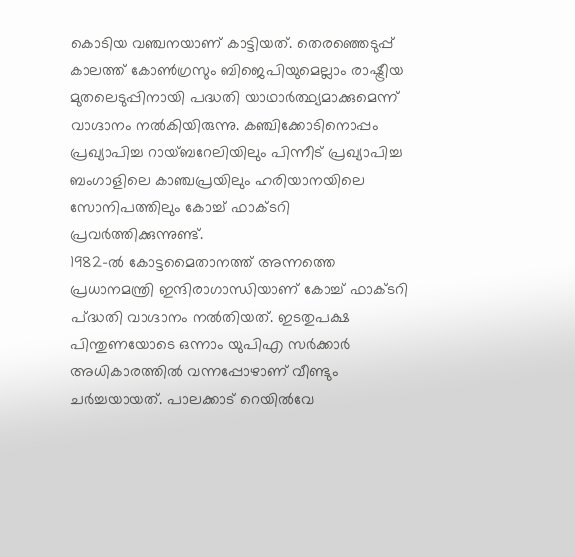കൊടിയ വഞ്ചനയാണ് കാട്ടിയത്. തെരഞ്ഞെടുപ്പ് കാലത്ത് കോൺഗ്രസും ബിജെപിയുമെല്ലാം രാഷ്ട്രീയ മുതലെടുപ്പിനായി പദ്ധതി യാഥാർത്ഥ്യമാക്കുമെന്ന് വാഗ്ദാനം നൽകിയിരുന്നു. കഞ്ചിക്കോടിനൊപ്പം പ്രഖ്യാപിച്ച റായ്ബറേലിയിലും പിന്നീട് പ്രഖ്യാപിച്ച ബംഗാളിലെ കാഞ്ചപ്രയിലും ഹരിയാനയിലെ സോനിപത്തിലും കോച്ച് ഫാക്ടറി പ്രവർത്തിക്കുന്നുണ്ട്.
1982-ൽ കോട്ടമൈതാനത്ത് അന്നത്തെ പ്രധാനമന്ത്രി ഇന്ദിരാഗാന്ധിയാണ് കോച്ച് ഫാക്ടറി പ്ദ്ധതി വാഗ്ദാനം നൽതിയത്. ഇടതുപക്ഷ പിന്തുണയോടെ ഒന്നാം യുപിഎ സർക്കാർ അധികാരത്തിൽ വന്നപ്പോഴാണ് വീണ്ടും ചർച്ചയായത്. പാലക്കാട് റെയിൽവേ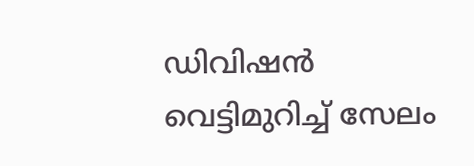ഡിവിഷൻ വെട്ടിമുറിച്ച് സേലം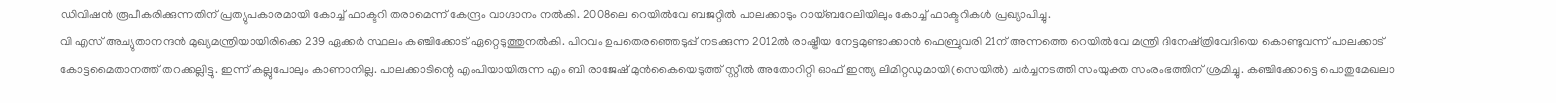ഡിവിഷൻ രൂപീകരിക്കുന്നതിന് പ്രത്യുപകാരമായി കോച്ച് ഫാക്ടറി തരാമെന്ന് കേന്ദ്രം വാഗ്ദാനം നൽകി. 2008ലെ റെയിൽവേ ബജറ്റിൽ പാലക്കാടും റായ്ബറേലിയിലും കോച്ച് ഫാക്ടറികൾ പ്രഖ്യാപിച്ചു.
വി എസ് അച്യുതാനന്ദൻ മുഖ്യമന്ത്രിയായിരിക്കെ 239 ഏക്കർ സ്ഥലം കഞ്ചിക്കോട് ഏറ്റെടുത്തുനൽകി. പിറവം ഉപതെരഞ്ഞെടുപ്പ് നടക്കുന്ന 2012ൽ രാഷ്ട്രീയ നേട്ടമുണ്ടാക്കാൻ ഫെബ്രുവരി 21ന് അന്നത്തെ റെയിൽവേ മന്ത്രി ദിനേഷ്ത്രിവേദിയെ കൊണ്ടുവന്ന് പാലക്കാട് കോട്ടമൈതാനത്ത് തറക്കല്ലിട്ടു. ഇന്ന് കല്ലുപോലും കാണാനില്ല. പാലക്കാടിന്റെ എംപിയായിരുന്ന എം ബി രാജേഷ് മുൻകൈയെടുത്ത് സ്റ്റീൽ അതോറിറ്റി ഓഫ് ഇന്ത്യ ലിമിറ്റഡുമായി(സെയിൽ) ചർച്ചനടത്തി സംയുക്ത സംരംഭത്തിന് ശ്രമിച്ചു. കഞ്ചിക്കോട്ടെ പൊതുമേഖലാ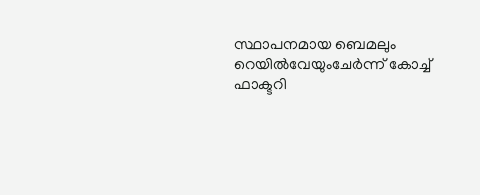സ്ഥാപനമായ ബെമലും റെയിൽവേയുംചേർന്ന് കോച്ച് ഫാക്ടറി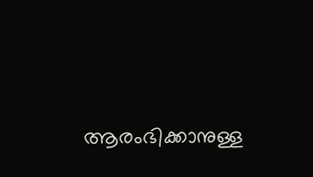ആരംഭിക്കാനുള്ള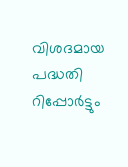വിശദമായ പദ്ധതി റിപ്പോർട്ടും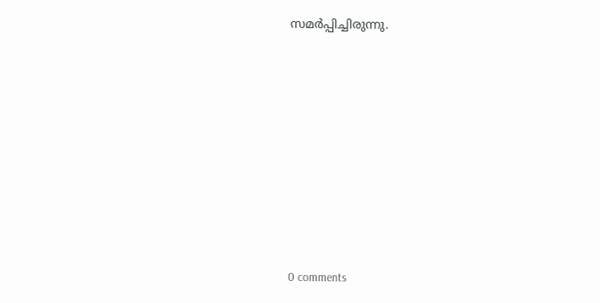സമർപ്പിച്ചിരുന്നു.










0 comments